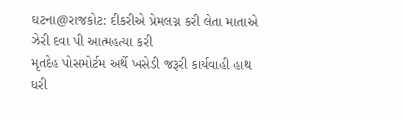ઘટના@રાજકોટ: દીકરીએ પ્રેમલગ્ન કરી લેતા માતાએ ઝેરી દવા પી આત્મહત્યા કરી
મૃતદેહ પોસમોર્ટમ અર્થે ખસેડી જરૂરી કાર્યવાહી હાથ ધરી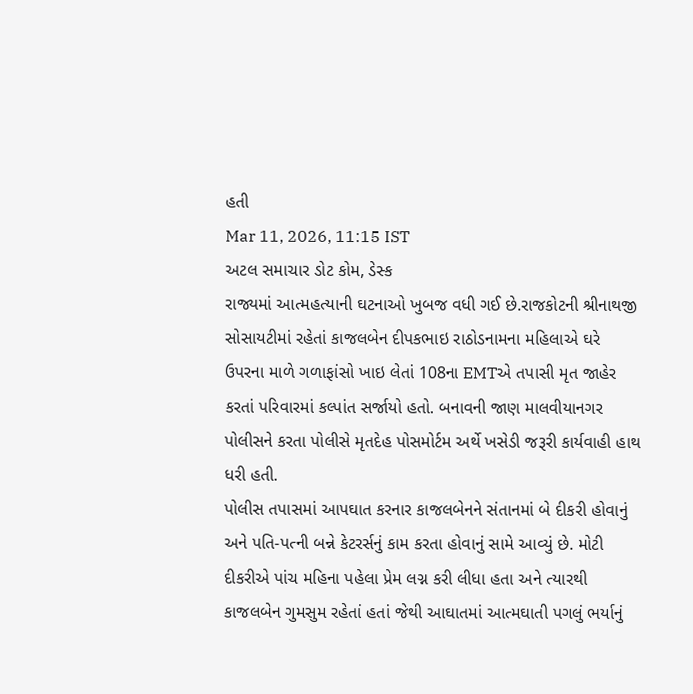હતી
Mar 11, 2026, 11:15 IST
અટલ સમાચાર ડોટ કોમ, ડેસ્ક
રાજ્યમાં આત્મહત્યાની ઘટનાઓ ખુબજ વધી ગઈ છે.રાજકોટની શ્રીનાથજી સોસાયટીમાં રહેતાં કાજલબેન દીપકભાઇ રાઠોડનામના મહિલાએ ઘરે ઉપરના માળે ગળાફાંસો ખાઇ લેતાં 108ના EMTએ તપાસી મૃત જાહેર કરતાં પરિવારમાં કલ્પાંત સર્જાયો હતો. બનાવની જાણ માલવીયાનગર પોલીસને કરતા પોલીસે મૃતદેહ પોસમોર્ટમ અર્થે ખસેડી જરૂરી કાર્યવાહી હાથ ધરી હતી.
પોલીસ તપાસમાં આપઘાત કરનાર કાજલબેનને સંતાનમાં બે દીકરી હોવાનું અને પતિ-પત્ની બન્ને કેટરર્સનું કામ કરતા હોવાનું સામે આવ્યું છે. મોટી દીકરીએ પાંચ મહિના પહેલા પ્રેમ લગ્ન કરી લીધા હતા અને ત્યારથી કાજલબેન ગુમસુમ રહેતાં હતાં જેથી આઘાતમાં આત્મઘાતી પગલું ભર્યાનું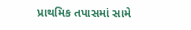પ્રાથમિક તપાસમાં સામે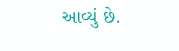આવ્યું છે.